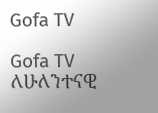Gofa TV

Gofa TV ለሁለንተናዊ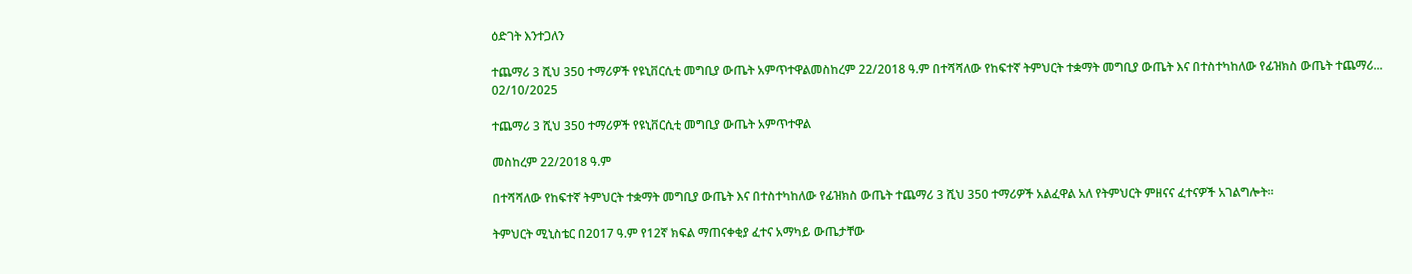ዕድገት እንተጋለን

ተጨማሪ 3 ሺህ 350 ተማሪዎች የዩኒቨርሲቲ መግቢያ ውጤት አምጥተዋልመስከረም 22/2018 ዓ.ም በተሻሻለው የከፍተኛ ትምህርት ተቋማት መግቢያ ውጤት እና በተስተካከለው የፊዝክስ ውጤት ተጨማሪ...
02/10/2025

ተጨማሪ 3 ሺህ 350 ተማሪዎች የዩኒቨርሲቲ መግቢያ ውጤት አምጥተዋል

መስከረም 22/2018 ዓ.ም

በተሻሻለው የከፍተኛ ትምህርት ተቋማት መግቢያ ውጤት እና በተስተካከለው የፊዝክስ ውጤት ተጨማሪ 3 ሺህ 350 ተማሪዎች አልፈዋል አለ የትምህርት ምዘናና ፈተናዎች አገልግሎት።

ትምህርት ሚኒስቴር በ2017 ዓ.ም የ12ኛ ክፍል ማጠናቀቂያ ፈተና አማካይ ውጤታቸው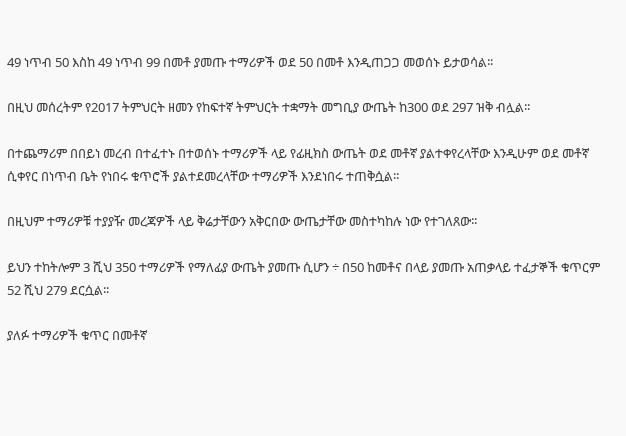49 ነጥብ 50 እስከ 49 ነጥብ 99 በመቶ ያመጡ ተማሪዎች ወደ 50 በመቶ እንዲጠጋጋ መወሰኑ ይታወሳል፡፡

በዚህ መሰረትም የ2017 ትምህርት ዘመን የከፍተኛ ትምህርት ተቋማት መግቢያ ውጤት ከ300 ወደ 297 ዝቅ ብሏል፡፡

በተጨማሪም በበይነ መረብ በተፈተኑ በተወሰኑ ተማሪዎች ላይ የፊዚክስ ውጤት ወደ መቶኛ ያልተቀየረላቸው እንዲሁም ወደ መቶኛ ሲቀየር በነጥብ ቤት የነበሩ ቁጥሮች ያልተደመረላቸው ተማሪዎች እንደነበሩ ተጠቅሷል፡፡

በዚህም ተማሪዎቹ ተያያዥ መረጃዎች ላይ ቅሬታቸውን አቅርበው ውጤታቸው መስተካከሉ ነው የተገለጸው፡፡

ይህን ተከትሎም 3 ሺህ 350 ተማሪዎች የማለፊያ ውጤት ያመጡ ሲሆን ÷ በ50 ከመቶና በላይ ያመጡ አጠቃላይ ተፈታኞች ቁጥርም 52 ሺህ 279 ደርሷል፡፡

ያለፉ ተማሪዎች ቁጥር በመቶኛ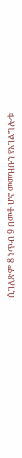ሲገለጽም 8 ነጥብ 9 በመቶ ሆኖ መመዝቡን የአገልግሎቱ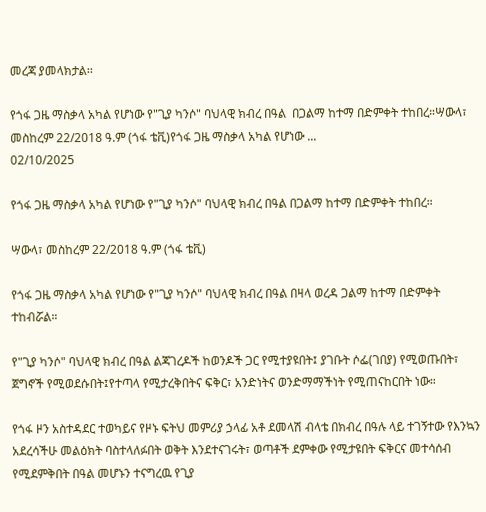መረጃ ያመላክታል፡፡

የጎፋ ጋዜ ማስቃላ አካል የሆነው የ"ጊያ ካንሶ" ባህላዊ ክብረ በዓል  በጋልማ ከተማ በድምቀት ተከበረ።ሣውላ፣ መስከረም 22/2018 ዓ.ም (ጎፋ ቴቪ)የጎፋ ጋዜ ማስቃላ አካል የሆነው ...
02/10/2025

የጎፋ ጋዜ ማስቃላ አካል የሆነው የ"ጊያ ካንሶ" ባህላዊ ክብረ በዓል በጋልማ ከተማ በድምቀት ተከበረ።

ሣውላ፣ መስከረም 22/2018 ዓ.ም (ጎፋ ቴቪ)

የጎፋ ጋዜ ማስቃላ አካል የሆነው የ"ጊያ ካንሶ" ባህላዊ ክብረ በዓል በዛላ ወረዳ ጋልማ ከተማ በድምቀት ተከብሯል።

የ"ጊያ ካንሶ" ባህላዊ ክብረ በዓል ልጃገረዶች ከወንዶች ጋር የሚተያዩበት፤ ያገቡት ሶፌ(ገበያ) የሚወጡበት፣ ጀግኖች የሚወደሱበት፤የተጣላ የሚታረቅበትና ፍቅር፣ አንድነትና ወንድማማችነት የሚጠናከርበት ነው።

የጎፋ ዞን አስተዳደር ተወካይና የዞኑ ፍትህ መምሪያ ኃላፊ አቶ ደመላሽ ብላቴ በክብረ በዓሉ ላይ ተገኝተው የእንኳን አደረሳችሁ መልዕክት ባስተላለፉበት ወቅት እንደተናገሩት፣ ወጣቶች ደምቀው የሚታዩበት ፍቅርና መተሳሰብ የሚደምቅበት በዓል መሆኑን ተናግረዉ የጊያ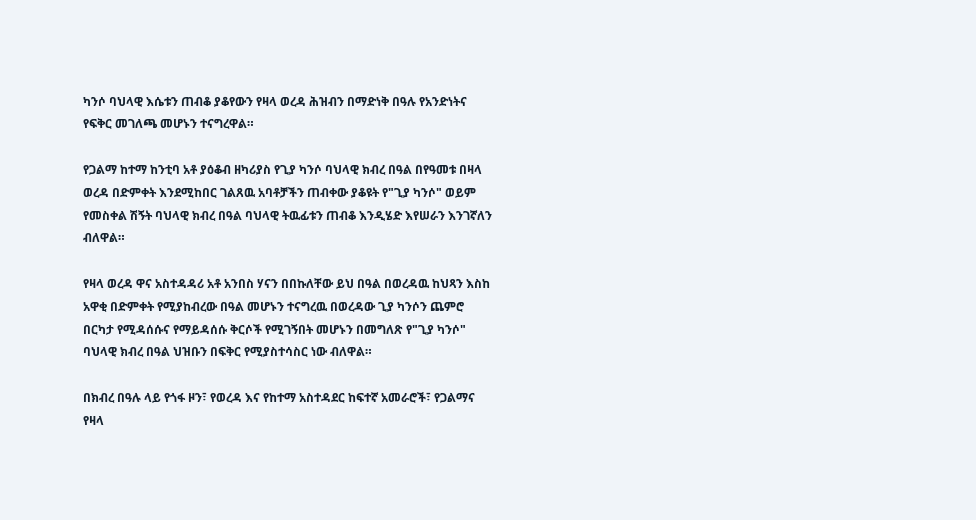ካንሶ ባህላዊ እሴቱን ጠብቆ ያቆየውን የዛላ ወረዳ ሕዝብን በማድነቅ በዓሉ የአንድነትና የፍቅር መገለጫ መሆኑን ተናግረዋል።

የጋልማ ከተማ ከንቲባ አቶ ያዕቆብ ዘካሪያስ የጊያ ካንሶ ባህላዊ ክብረ በዓል በየዓመቱ በዛላ ወረዳ በድምቀት እንደሚከበር ገልጸዉ አባቶቻችን ጠብቀው ያቆዩት የ"ጊያ ካንሶ" ወይም የመስቀል ሽኝት ባህላዊ ክብረ በዓል ባህላዊ ትዉፊቱን ጠብቆ እንዲሄድ እየሠራን እንገኛለን ብለዋል።

የዛላ ወረዳ ዋና አስተዳዳሪ አቶ አንበስ ሃናን በበኩለቸው ይህ በዓል በወረዳዉ ከህጻን እስከ አዋቂ በድምቀት የሚያከብረው በዓል መሆኑን ተናግረዉ በወረዳው ጊያ ካንሶን ጨምሮ በርካታ የሚዳሰሱና የማይዳሰሱ ቅርሶች የሚገኝበት መሆኑን በመግለጽ የ"ጊያ ካንሶ" ባህላዊ ክብረ በዓል ህዝቡን በፍቅር የሚያስተሳስር ነው ብለዋል።

በክብረ በዓሉ ላይ የጎፋ ዞን፣ የወረዳ እና የከተማ አስተዳደር ከፍተኛ አመራሮች፣ የጋልማና የዛላ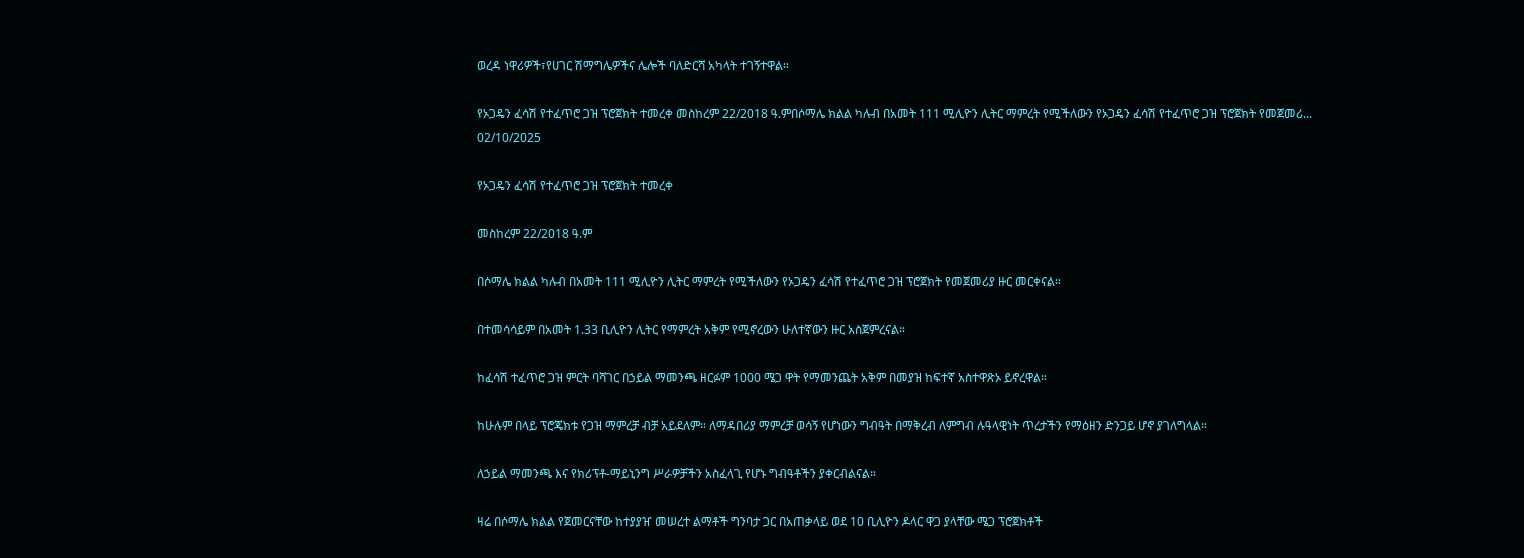ወረዳ ነዋሪዎች፣የሀገር ሽማግሌዎችና ሌሎች ባለድርሻ አካላት ተገኝተዋል።

የኦጋዴን ፈሳሽ የተፈጥሮ ጋዝ ፕሮጀክት ተመረቀ መስከረም 22/2018 ዓ.ምበሶማሌ ክልል ካሉብ በአመት 111 ሚሊዮን ሊትር ማምረት የሚችለውን የኦጋዴን ፈሳሽ የተፈጥሮ ጋዝ ፕሮጀክት የመጀመሪ...
02/10/2025

የኦጋዴን ፈሳሽ የተፈጥሮ ጋዝ ፕሮጀክት ተመረቀ

መስከረም 22/2018 ዓ.ም

በሶማሌ ክልል ካሉብ በአመት 111 ሚሊዮን ሊትር ማምረት የሚችለውን የኦጋዴን ፈሳሽ የተፈጥሮ ጋዝ ፕሮጀክት የመጀመሪያ ዙር መርቀናል።

በተመሳሳይም በአመት 1.33 ቢሊዮን ሊትር የማምረት አቅም የሚኖረውን ሁለተኛውን ዙር አስጀምረናል።

ከፈሳሽ ተፈጥሮ ጋዝ ምርት ባሻገር በኃይል ማመንጫ ዘርፉም 1000 ሜጋ ዋት የማመንጨት አቅም በመያዝ ከፍተኛ አስተዋጽኦ ይኖረዋል።

ከሁሉም በላይ ፕሮጄክቱ የጋዝ ማምረቻ ብቻ አይደለም። ለማዳበሪያ ማምረቻ ወሳኝ የሆነውን ግብዓት በማቅረብ ለምግብ ሉዓላዊነት ጥረታችን የማዕዘን ድንጋይ ሆኖ ያገለግላል።

ለኃይል ማመንጫ እና የክሪፕቶ-ማይኒንግ ሥራዎቻችን አስፈላጊ የሆኑ ግብዓቶችን ያቀርብልናል።

ዛሬ በሶማሌ ክልል የጀመርናቸው ከተያያዠ መሠረተ ልማቶች ግንባታ ጋር በአጠቃላይ ወደ 10 ቢሊዮን ዶላር ዋጋ ያላቸው ሜጋ ፕሮጀክቶች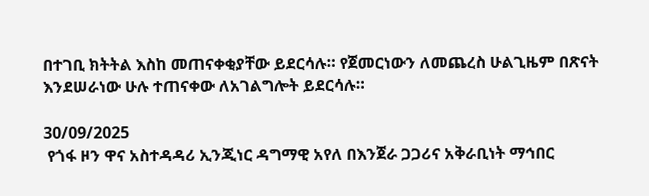በተገቢ ክትትል እስከ መጠናቀቂያቸው ይደርሳሉ። የጀመርነውን ለመጨረስ ሁልጊዜም በጽናት እንደሠራነው ሁሉ ተጠናቀው ለአገልግሎት ይደርሳሉ።

30/09/2025
 የጎፋ ዞን ዋና አስተዳዳሪ ኢንጂነር ዳግማዊ አየለ በእንጀራ ጋጋሪና አቅራቢነት ማኅበር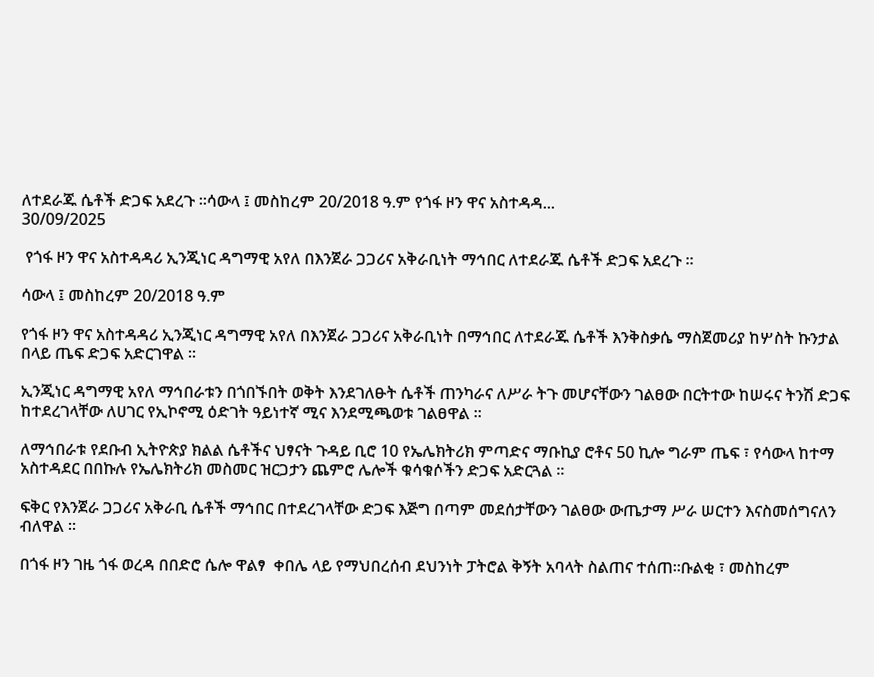ለተደራጁ ሴቶች ድጋፍ አደረጉ ።ሳውላ ፤ መስከረም 20/2018 ዓ.ም የጎፋ ዞን ዋና አስተዳዳ...
30/09/2025

 የጎፋ ዞን ዋና አስተዳዳሪ ኢንጂነር ዳግማዊ አየለ በእንጀራ ጋጋሪና አቅራቢነት ማኅበር ለተደራጁ ሴቶች ድጋፍ አደረጉ ።

ሳውላ ፤ መስከረም 20/2018 ዓ.ም

የጎፋ ዞን ዋና አስተዳዳሪ ኢንጂነር ዳግማዊ አየለ በእንጀራ ጋጋሪና አቅራቢነት በማኅበር ለተደራጁ ሴቶች እንቅስቃሴ ማስጀመሪያ ከሦስት ኩንታል በላይ ጤፍ ድጋፍ አድርገዋል ።

ኢንጂነር ዳግማዊ አየለ ማኅበራቱን በጎበኙበት ወቅት እንደገለፁት ሴቶች ጠንካራና ለሥራ ትጉ መሆናቸውን ገልፀው በርትተው ከሠሩና ትንሽ ድጋፍ ከተደረገላቸው ለሀገር የኢኮኖሚ ዕድገት ዓይነተኛ ሚና እንደሚጫወቱ ገልፀዋል ።

ለማኅበራቱ የደቡብ ኢትዮጵያ ክልል ሴቶችና ህፃናት ጉዳይ ቢሮ 10 የኤሌክትሪክ ምጣድና ማቡኪያ ሮቶና 50 ኪሎ ግራም ጤፍ ፣ የሳውላ ከተማ አስተዳደር በበኩሉ የኤሌክትሪክ መስመር ዝርጋታን ጨምሮ ሌሎች ቁሳቁሶችን ድጋፍ አድርጓል ።

ፍቅር የእንጀራ ጋጋሪና አቅራቢ ሴቶች ማኅበር በተደረገላቸው ድጋፍ እጅግ በጣም መደሰታቸውን ገልፀው ውጤታማ ሥራ ሠርተን እናስመሰግናለን ብለዋል ።

በጎፋ ዞን ገዜ ጎፋ ወረዳ በበድሮ ሴሎ ዋልፃ  ቀበሌ ላይ የማህበረሰብ ደህንነት ፓትሮል ቅኝት አባላት ስልጠና ተሰጠ።ቡልቂ ፣ መስከረም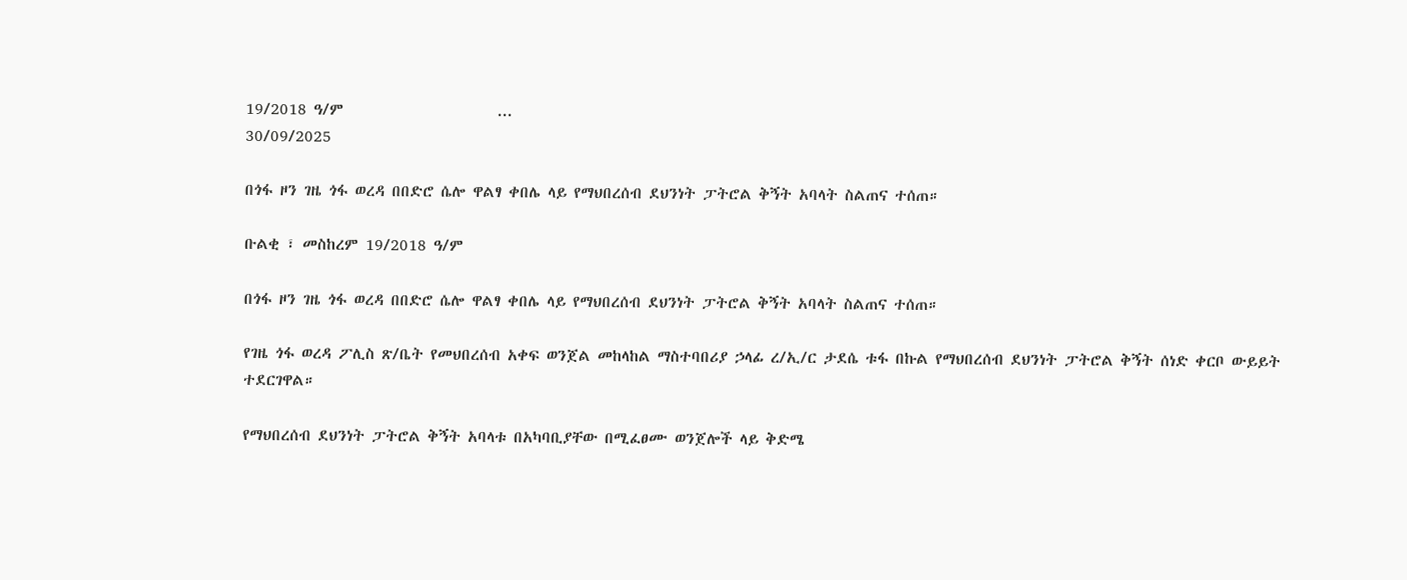19/2018 ዓ/ም                      ...
30/09/2025

በጎፋ ዞን ገዜ ጎፋ ወረዳ በበድሮ ሴሎ ዋልፃ ቀበሌ ላይ የማህበረሰብ ደህንነት ፓትሮል ቅኝት አባላት ስልጠና ተሰጠ።

ቡልቂ ፣ መስከረም 19/2018 ዓ/ም

በጎፋ ዞን ገዜ ጎፋ ወረዳ በበድሮ ሴሎ ዋልፃ ቀበሌ ላይ የማህበረሰብ ደህንነት ፓትሮል ቅኝት አባላት ስልጠና ተሰጠ።

የገዜ ጎፋ ወረዳ ፖሊስ ጽ/ቤት የመህበረሰብ አቀፍ ወንጀል መከላከል ማስተባበሪያ ኃላፊ ረ/ኢ/ር ታደሴ ቱፋ በኩል የማህበረሰብ ደህንነት ፓትሮል ቅኝት ሰነድ ቀርቦ ውይይት ተደርገዋል።

የማህበረሰብ ደህንነት ፓትሮል ቅኝት አባላቱ በአካባቢያቸው በሚፈፀሙ ወንጀሎች ላይ ቅድሜ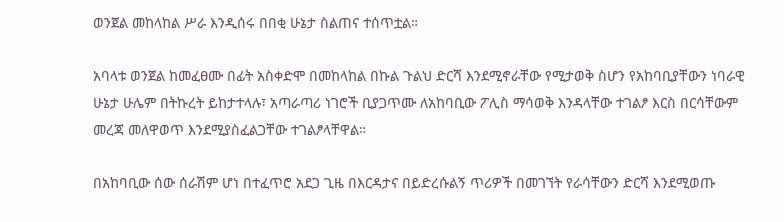ወንጀል መከላከል ሥራ እንዲሰሩ በበቂ ሁኔታ ስልጠና ተሰጥቷል።

አባላቱ ወንጀል ከመፈፀሙ በፊት አስቀድሞ በመከላከል በኩል ጉልህ ድርሻ እንደሚኖራቸው የሚታወቅ ስሆን የአከባቢያቸውን ነባራዊ ሁኔታ ሁሌም በትኩረት ይከታተላሉ፣ አጣራጣሪ ነገሮች ቢያጋጥሙ ለአከባቢው ፖሊስ ማሳወቅ እንዳላቸው ተገልፆ እርስ በርሳቸውም መረጃ መለዋወጥ እንደሚያስፈልጋቸው ተገልፆላቸዋል።

በአከባቢው ሰው ሰራሽም ሆነ በተፈጥሮ አደጋ ጊዜ በእርዳታና በይድረሱልኝ ጥሪዎች በመገኘት የራሳቸውን ድርሻ እንደሚወጡ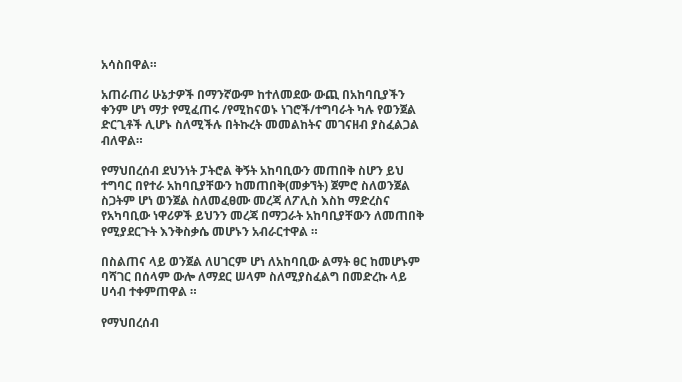አሳስበዋል።

አጠራጠሪ ሁኔታዎች በማንኛውም ከተለመደው ውጪ በአከባቢያችን ቀንም ሆነ ማታ የሚፈጠሩ /የሚከናወኑ ነገሮች/ተግባራት ካሉ የወንጀል ድርጊቶች ሊሆኑ ስለሚችሉ በትኩረት መመልከትና መገናዘብ ያስፈልጋል ብለዋል።

የማህበረሰብ ደህንነት ፓትሮል ቅኝት አከባቢውን መጠበቅ ስሆን ይህ ተግባር በየተራ አከባቢያቸውን ከመጠበቅ(መቃኘት) ጀምሮ ስለወንጀል ስጋትም ሆነ ወንጀል ስለመፈፀሙ መረጃ ለፖሊስ እስከ ማድረስና የአካባቢው ነዋሪዎች ይህንን መረጃ በማጋራት አከባቢያቸውን ለመጠበቅ የሚያደርጉት እንቅስቃሴ መሆኑን አብራርተዋል ።

በስልጠና ላይ ወንጀል ለሀገርም ሆነ ለአከባቢው ልማት ፀር ከመሆኑም ባሻገር በሰላም ውሎ ለማደር ሠላም ስለሚያስፈልግ በመድረኩ ላይ ሀሳብ ተቀምጠዋል ።

የማህበረሰብ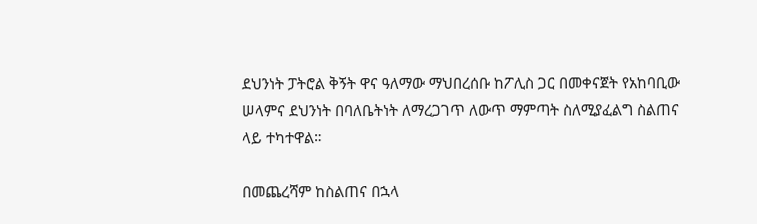ደህንነት ፓትሮል ቅኝት ዋና ዓለማው ማህበረሰቡ ከፖሊስ ጋር በመቀናጀት የአከባቢው ሠላምና ደህንነት በባለቤትነት ለማረጋገጥ ለውጥ ማምጣት ስለሚያፈልግ ስልጠና ላይ ተካተዋል።

በመጨረሻም ከስልጠና በኋላ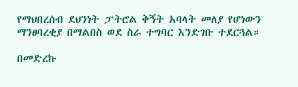የማህበረሰብ ደህንነት ፓትሮል ቅኝት አባላት መለያ የሆነውን ማንፀባረቂያ በማልበስ ወደ ስራ ተግባር እንድገቡ ተደርጓል።

በመድረኩ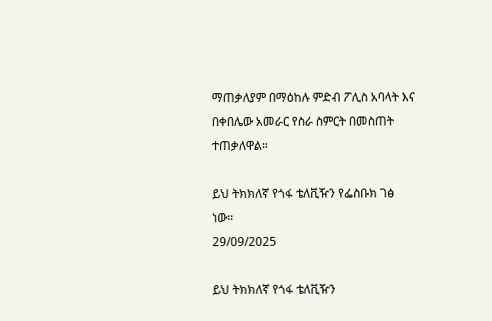ማጠቃለያም በማዕከሉ ምድብ ፖሊስ አባላት እና በቀበሌው አመራር የስራ ስምርት በመስጠት ተጠቃለዋል።

ይህ ትክክለኛ የጎፋ ቴለቪዥን የፌስቡክ ገፅ ነው።
29/09/2025

ይህ ትክክለኛ የጎፋ ቴለቪዥን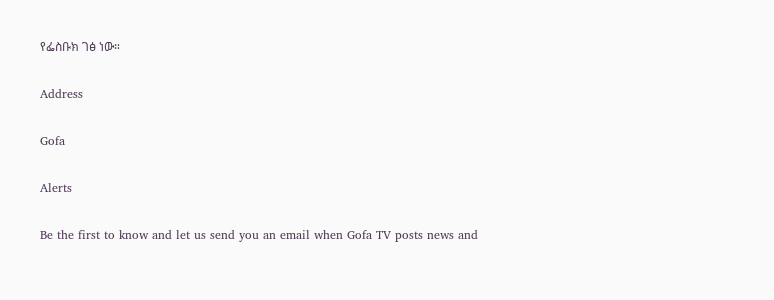የፌስቡክ ገፅ ነው።

Address

Gofa

Alerts

Be the first to know and let us send you an email when Gofa TV posts news and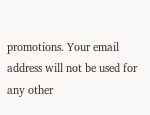promotions. Your email address will not be used for any other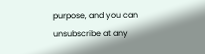purpose, and you can unsubscribe at any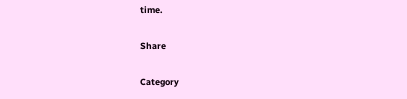time.

Share

Category